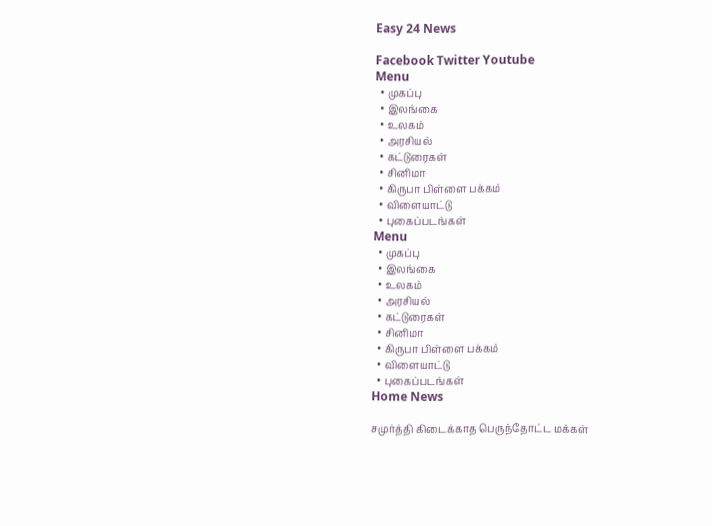Easy 24 News

Facebook Twitter Youtube
Menu
  • முகப்பு
  • இலங்கை
  • உலகம்
  • அரசியல்
  • கட்டுரைகள்
  • சினிமா
  • கிருபா பிள்ளை பக்கம்
  • விளையாட்டு
  • புகைப்படங்கள்
Menu
  • முகப்பு
  • இலங்கை
  • உலகம்
  • அரசியல்
  • கட்டுரைகள்
  • சினிமா
  • கிருபா பிள்ளை பக்கம்
  • விளையாட்டு
  • புகைப்படங்கள்
Home News

சமுர்த்தி கிடைக்காத பெருந்தோட்ட மக்கள்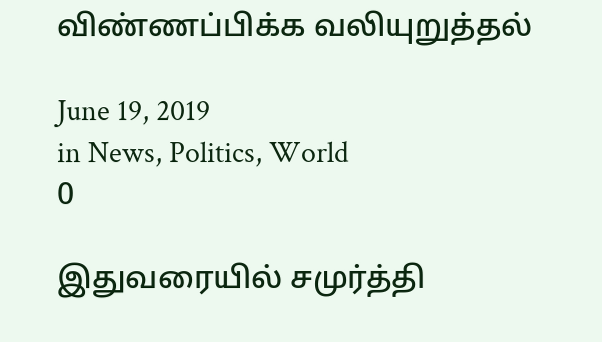விண்ணப்பிக்க வலியுறுத்தல்

June 19, 2019
in News, Politics, World
0

இதுவரையில் சமுர்த்தி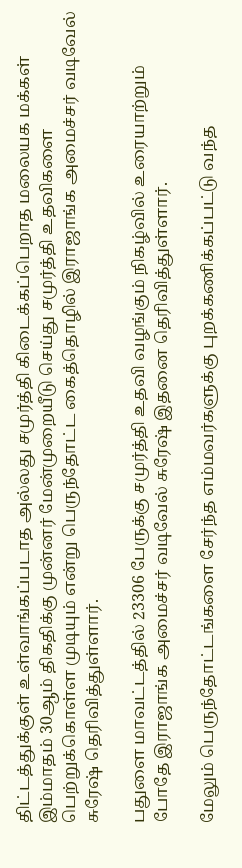திட்டத்துக்குள் உள்வாங்கப்படாத அல்லது சமுர்த்தி கிடைக்கப்பெறாத மலையக மக்கள் இம்மாதம் 30ஆம் திகதிக்கு முன்னர் மேன்முறையீடு செய்து சமுர்த்தி உதவிகளை பெற்றுக்கொள்ள முடியும் என்று பெருந்தோட்ட கைத்தொழில் இராஜாங்க அமைச்சர் வடிவேல் சுரேஷ் தெரிவித்துள்ளார்.

பதுளை மாவட்டத்தில் 23306 பேருக்கு சமுர்த்தி உதவி வழங்கும் நிகழ்வில் உரையாற்றும் போதே இராஜாங்க அமைச்சர் வடிவேல் சுரேஷ் இதனை தெரிவித்துள்ளார்.

மேலும் பெருந்தோட்டங்களை சேர்ந்த எம்மவர்களுக்கு புறக்கணிக்கப்பட்டு வந்த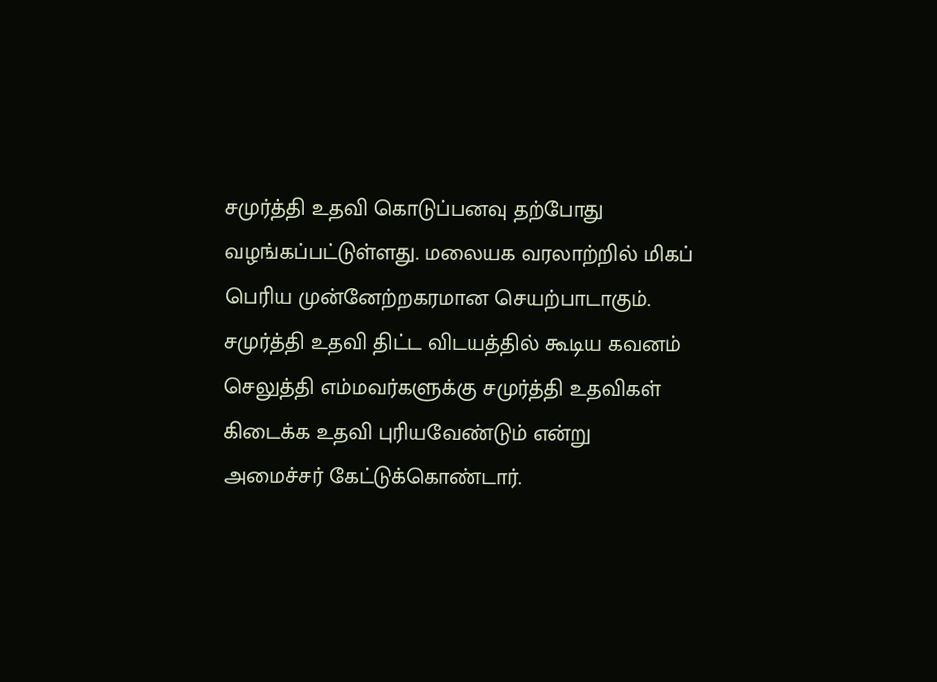சமுர்த்தி உதவி கொடுப்பனவு தற்போது வழங்கப்பட்டுள்ளது. மலையக வரலாற்றில் மிகப் பெரிய முன்னேற்றகரமான செயற்பாடாகும். சமுர்த்தி உதவி திட்ட விடயத்தில் கூடிய கவனம் செலுத்தி எம்மவர்களுக்கு சமுர்த்தி உதவிகள் கிடைக்க உதவி புரியவேண்டும் என்று அமைச்சர் கேட்டுக்கொண்டார்.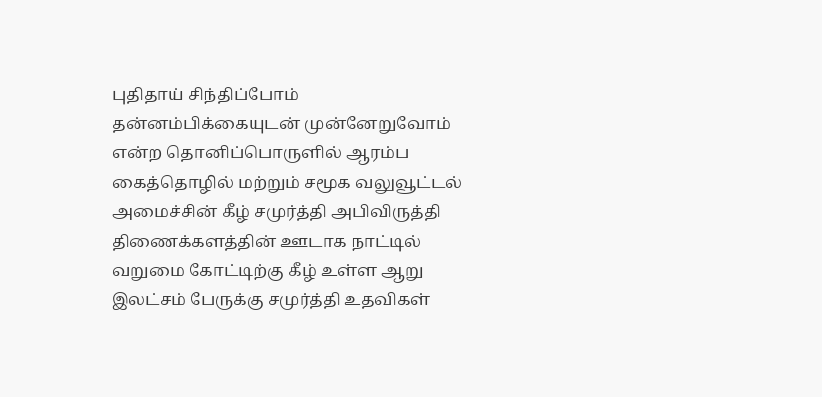புதிதாய் சிந்திப்போம் தன்னம்பிக்கையுடன் முன்னேறுவோம் என்ற தொனிப்பொருளில் ஆரம்ப கைத்தொழில் மற்றும் சமூக வலுவூட்டல் அமைச்சின் கீழ் சமுர்த்தி அபிவிருத்தி திணைக்களத்தின் ஊடாக நாட்டில் வறுமை கோட்டிற்கு கீழ் உள்ள ஆறு இலட்சம் பேருக்கு சமுர்த்தி உதவிகள்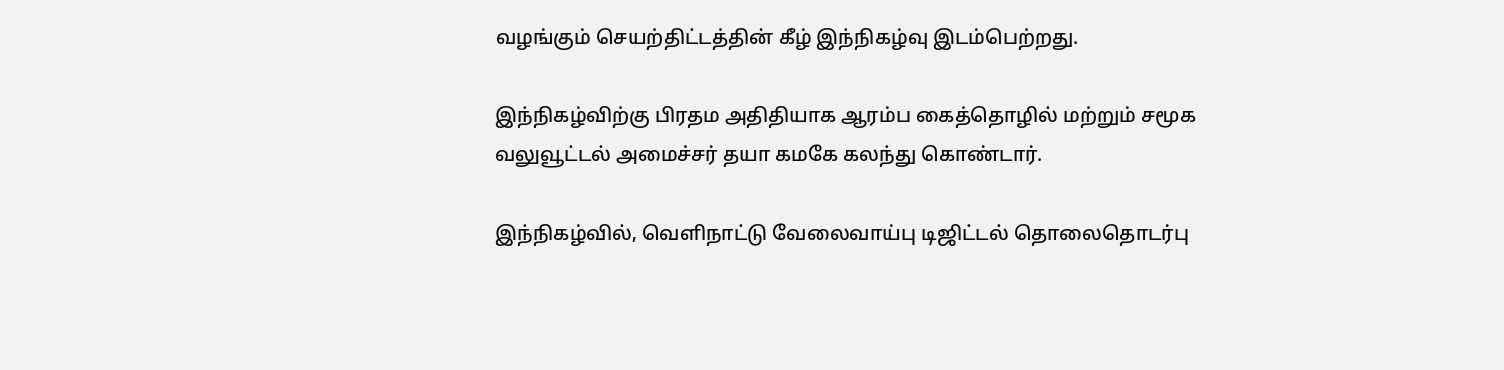வழங்கும் செயற்திட்டத்தின் கீழ் இந்நிகழ்வு இடம்பெற்றது.

இந்நிகழ்விற்கு பிரதம அதிதியாக ஆரம்ப கைத்தொழில் மற்றும் சமூக வலுவூட்டல் அமைச்சர் தயா கமகே கலந்து கொண்டார்.

இந்நிகழ்வில், வெளிநாட்டு வேலைவாய்பு டிஜிட்டல் தொலைதொடர்பு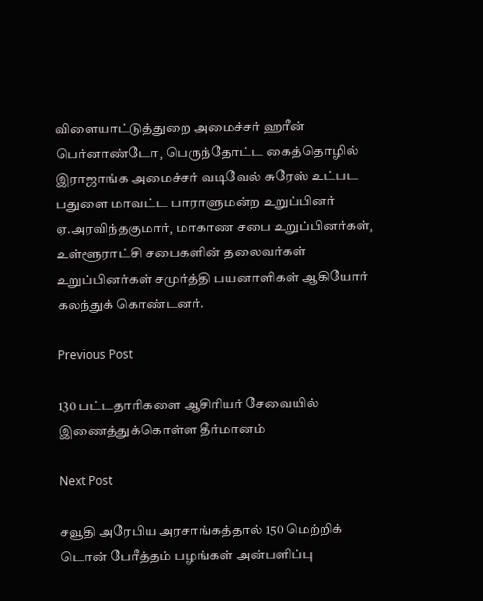விளையாட்டுத்துறை அமைச்சர் ஹரீன் பெர்னாண்டோ¸ பெருந்தோட்ட கைத்தொழில் இராஜாங்க அமைச்சர் வடிவேல் சுரேஸ் உட்பட பதுளை மாவட்ட பாராளுமன்ற உறுப்பினர் ஏ.அரவிந்தகுமார்¸ மாகாண சபை உறுப்பினர்கள்¸ உள்ளூராட்சி சபைகளின் தலைவர்கள் உறுப்பினர்கள் சமுர்த்தி பயனாளிகள் ஆகியோர் கலந்துக் கொண்டனர்.

Previous Post

130 பட்டதாரிகளை ஆசிரியர் சேவையில் இணைத்துக்கொள்ள தீர்மானம்

Next Post

சவூதி அரேபிய அரசாங்கத்தால் 150 மெற்றிக் டொன் பேரீத்தம் பழங்கள் அன்பளிப்பு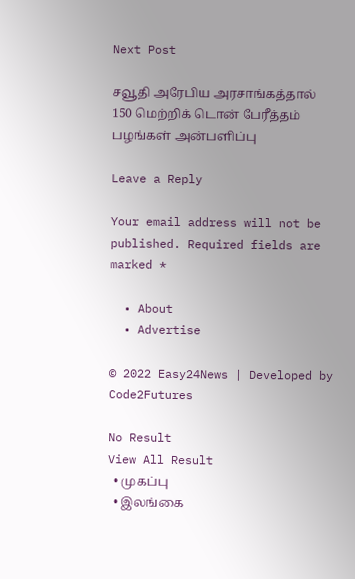Next Post

சவூதி அரேபிய அரசாங்கத்தால் 150 மெற்றிக் டொன் பேரீத்தம் பழங்கள் அன்பளிப்பு

Leave a Reply

Your email address will not be published. Required fields are marked *

  • About
  • Advertise

© 2022 Easy24News | Developed by Code2Futures

No Result
View All Result
  • முகப்பு
  • இலங்கை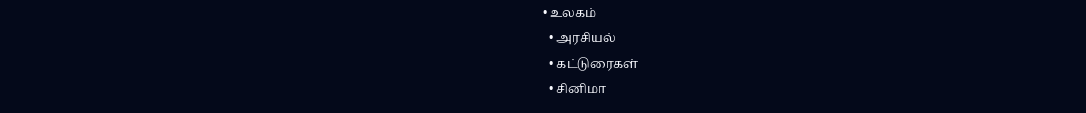• உலகம்
  • அரசியல்
  • கட்டுரைகள்
  • சினிமா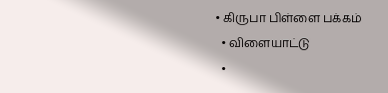• கிருபா பிள்ளை பக்கம்
  • விளையாட்டு
  •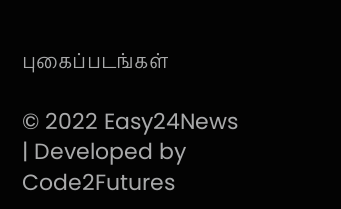புகைப்படங்கள்

© 2022 Easy24News | Developed by Code2Futures